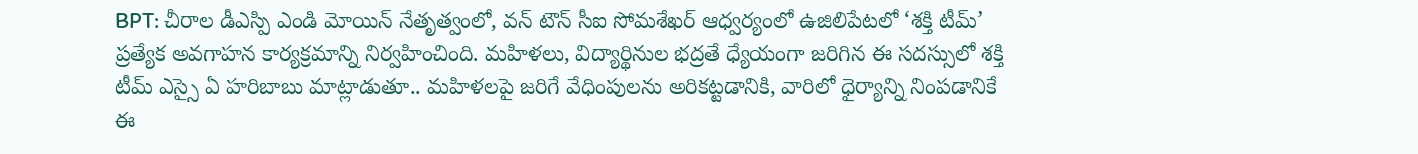BPT: చీరాల డీఎస్పి ఎండి మోయిన్ నేతృత్వంలో, వన్ టౌన్ సీఐ సోమశేఖర్ ఆధ్వర్యంలో ఉజిలిపేటలో ‘శక్తి టీమ్’ ప్రత్యేక అవగాహన కార్యక్రమాన్ని నిర్వహించింది. మహిళలు, విద్యార్థినుల భద్రతే ధ్యేయంగా జరిగిన ఈ సదస్సులో శక్తి టీమ్ ఎస్సై ఏ హరిబాబు మాట్లాడుతూ.. మహిళలపై జరిగే వేధింపులను అరికట్టడానికి, వారిలో ధైర్యాన్ని నింపడానికే ఈ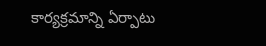కార్యక్రమాన్ని ఏర్పాటు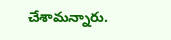చేశామన్నారు.